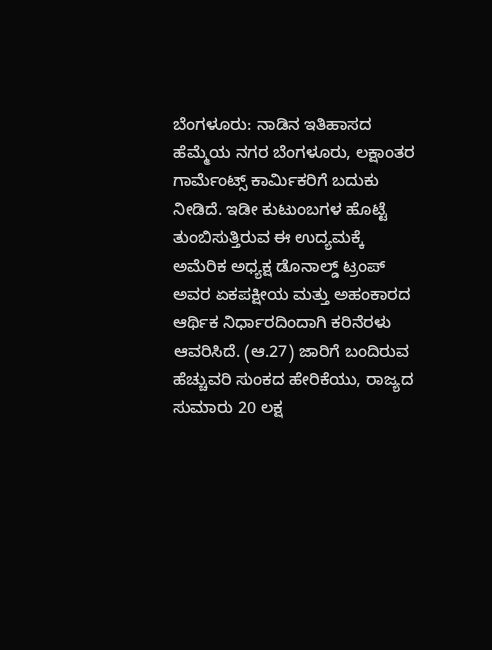ಬೆಂಗಳೂರು: ನಾಡಿನ ಇತಿಹಾಸದ ಹೆಮ್ಮೆಯ ನಗರ ಬೆಂಗಳೂರು, ಲಕ್ಷಾಂತರ ಗಾರ್ಮೆಂಟ್ಸ್ ಕಾರ್ಮಿಕರಿಗೆ ಬದುಕು ನೀಡಿದೆ. ಇಡೀ ಕುಟುಂಬಗಳ ಹೊಟ್ಟೆ ತುಂಬಿಸುತ್ತಿರುವ ಈ ಉದ್ಯಮಕ್ಕೆ ಅಮೆರಿಕ ಅಧ್ಯಕ್ಷ ಡೊನಾಲ್ಡ್ ಟ್ರಂಪ್ ಅವರ ಏಕಪಕ್ಷೀಯ ಮತ್ತು ಅಹಂಕಾರದ ಆರ್ಥಿಕ ನಿರ್ಧಾರದಿಂದಾಗಿ ಕರಿನೆರಳು ಆವರಿಸಿದೆ. (ಆ.27) ಜಾರಿಗೆ ಬಂದಿರುವ ಹೆಚ್ಚುವರಿ ಸುಂಕದ ಹೇರಿಕೆಯು, ರಾಜ್ಯದ ಸುಮಾರು 20 ಲಕ್ಷ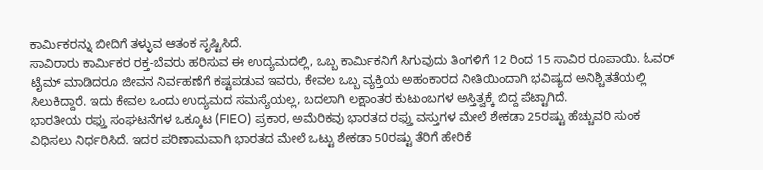ಕಾರ್ಮಿಕರನ್ನು ಬೀದಿಗೆ ತಳ್ಳುವ ಆತಂಕ ಸೃಷ್ಟಿಸಿದೆ.
ಸಾವಿರಾರು ಕಾರ್ಮಿಕರ ರಕ್ತ-ಬೆವರು ಹರಿಸುವ ಈ ಉದ್ಯಮದಲ್ಲಿ, ಒಬ್ಬ ಕಾರ್ಮಿಕನಿಗೆ ಸಿಗುವುದು ತಿಂಗಳಿಗೆ 12 ರಿಂದ 15 ಸಾವಿರ ರೂಪಾಯಿ. ಓವರ್ ಟೈಮ್ ಮಾಡಿದರೂ ಜೀವನ ನಿರ್ವಹಣೆಗೆ ಕಷ್ಟಪಡುವ ಇವರು, ಕೇವಲ ಒಬ್ಬ ವ್ಯಕ್ತಿಯ ಅಹಂಕಾರದ ನೀತಿಯಿಂದಾಗಿ ಭವಿಷ್ಯದ ಅನಿಶ್ಚಿತತೆಯಲ್ಲಿ ಸಿಲುಕಿದ್ದಾರೆ. ಇದು ಕೇವಲ ಒಂದು ಉದ್ಯಮದ ಸಮಸ್ಯೆಯಲ್ಲ, ಬದಲಾಗಿ ಲಕ್ಷಾಂತರ ಕುಟುಂಬಗಳ ಅಸ್ತಿತ್ವಕ್ಕೆ ಬಿದ್ದ ಪೆಟ್ಟಾಗಿದೆ.
ಭಾರತೀಯ ರಫ್ತು ಸಂಘಟನೆಗಳ ಒಕ್ಕೂಟ (FIEO) ಪ್ರಕಾರ, ಅಮೆರಿಕವು ಭಾರತದ ರಫ್ತು ವಸ್ತುಗಳ ಮೇಲೆ ಶೇಕಡಾ 25ರಷ್ಟು ಹೆಚ್ಚುವರಿ ಸುಂಕ ವಿಧಿಸಲು ನಿರ್ಧರಿಸಿದೆ. ಇದರ ಪರಿಣಾಮವಾಗಿ ಭಾರತದ ಮೇಲೆ ಒಟ್ಟು ಶೇಕಡಾ 50ರಷ್ಟು ತೆರಿಗೆ ಹೇರಿಕೆ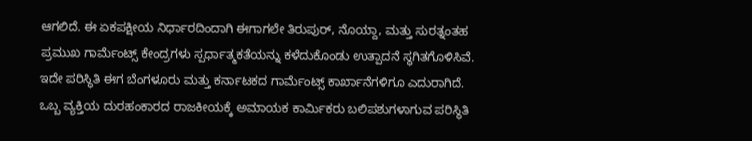ಆಗಲಿದೆ. ಈ ಏಕಪಕ್ಷೀಯ ನಿರ್ಧಾರದಿಂದಾಗಿ ಈಗಾಗಲೇ ತಿರುಪುರ್, ನೊಯ್ದಾ, ಮತ್ತು ಸುರತ್ನಂತಹ ಪ್ರಮುಖ ಗಾರ್ಮೆಂಟ್ಸ್ ಕೇಂದ್ರಗಳು ಸ್ಪರ್ಧಾತ್ಮಕತೆಯನ್ನು ಕಳೆದುಕೊಂಡು ಉತ್ಪಾದನೆ ಸ್ಥಗಿತಗೊಳಿಸಿವೆ.
ಇದೇ ಪರಿಸ್ಥಿತಿ ಈಗ ಬೆಂಗಳೂರು ಮತ್ತು ಕರ್ನಾಟಕದ ಗಾರ್ಮೆಂಟ್ಸ್ ಕಾರ್ಖಾನೆಗಳಿಗೂ ಎದುರಾಗಿದೆ.
ಒಬ್ಬ ವ್ಯಕ್ತಿಯ ದುರಹಂಕಾರದ ರಾಜಕೀಯಕ್ಕೆ ಅಮಾಯಕ ಕಾರ್ಮಿಕರು ಬಲಿಪಶುಗಳಾಗುವ ಪರಿಸ್ಥಿತಿ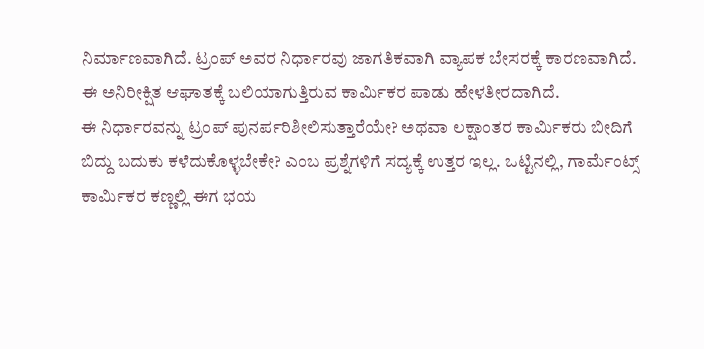ನಿರ್ಮಾಣವಾಗಿದೆ. ಟ್ರಂಪ್ ಅವರ ನಿರ್ಧಾರವು ಜಾಗತಿಕವಾಗಿ ವ್ಯಾಪಕ ಬೇಸರಕ್ಕೆ ಕಾರಣವಾಗಿದೆ. ಈ ಅನಿರೀಕ್ಷಿತ ಆಘಾತಕ್ಕೆ ಬಲಿಯಾಗುತ್ತಿರುವ ಕಾರ್ಮಿಕರ ಪಾಡು ಹೇಳತೀರದಾಗಿದೆ.
ಈ ನಿರ್ಧಾರವನ್ನು ಟ್ರಂಪ್ ಪುನರ್ಪರಿಶೀಲಿಸುತ್ತಾರೆಯೇ? ಅಥವಾ ಲಕ್ಷಾಂತರ ಕಾರ್ಮಿಕರು ಬೀದಿಗೆ ಬಿದ್ದು ಬದುಕು ಕಳೆದುಕೊಳ್ಳಬೇಕೇ? ಎಂಬ ಪ್ರಶ್ನೆಗಳಿಗೆ ಸದ್ಯಕ್ಕೆ ಉತ್ತರ ಇಲ್ಲ. ಒಟ್ಟಿನಲ್ಲಿ, ಗಾರ್ಮೆಂಟ್ಸ್ ಕಾರ್ಮಿಕರ ಕಣ್ಣಲ್ಲಿ ಈಗ ಭಯ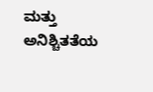ಮತ್ತು ಅನಿಶ್ಚಿತತೆಯ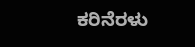ಕರಿನೆರಳು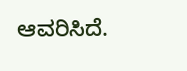ಆವರಿಸಿದೆ.